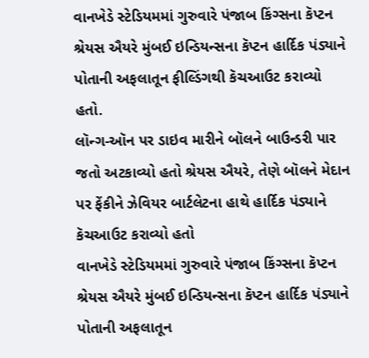વાનખેડે સ્ટેડિયમમાં ગુરુવારે પંજાબ કિંગ્સના કૅપ્ટન શ્રેયસ ઐયરે મુંબઈ ઇન્ડિયન્સના કૅપ્ટન હાર્દિક પંડ્યાને પોતાની અફલાતૂન ફીલ્ડિંગથી કૅચઆઉટ કરાવ્યો હતો.
લૉન્ગ-ઑન પર ડાઇવ મારીને બૉલને બાઉન્ડરી પાર જતો અટકાવ્યો હતો શ્રેયસ ઐયરે, તેણે બૉલને મેદાન પર ફેંકીને ઝેવિયર બાર્ટલેટના હાથે હાર્દિક પંડ્યાને કૅચઆઉટ કરાવ્યો હતો
વાનખેડે સ્ટેડિયમમાં ગુરુવારે પંજાબ કિંગ્સના કૅપ્ટન શ્રેયસ ઐયરે મુંબઈ ઇન્ડિયન્સના કૅપ્ટન હાર્દિક પંડ્યાને પોતાની અફલાતૂન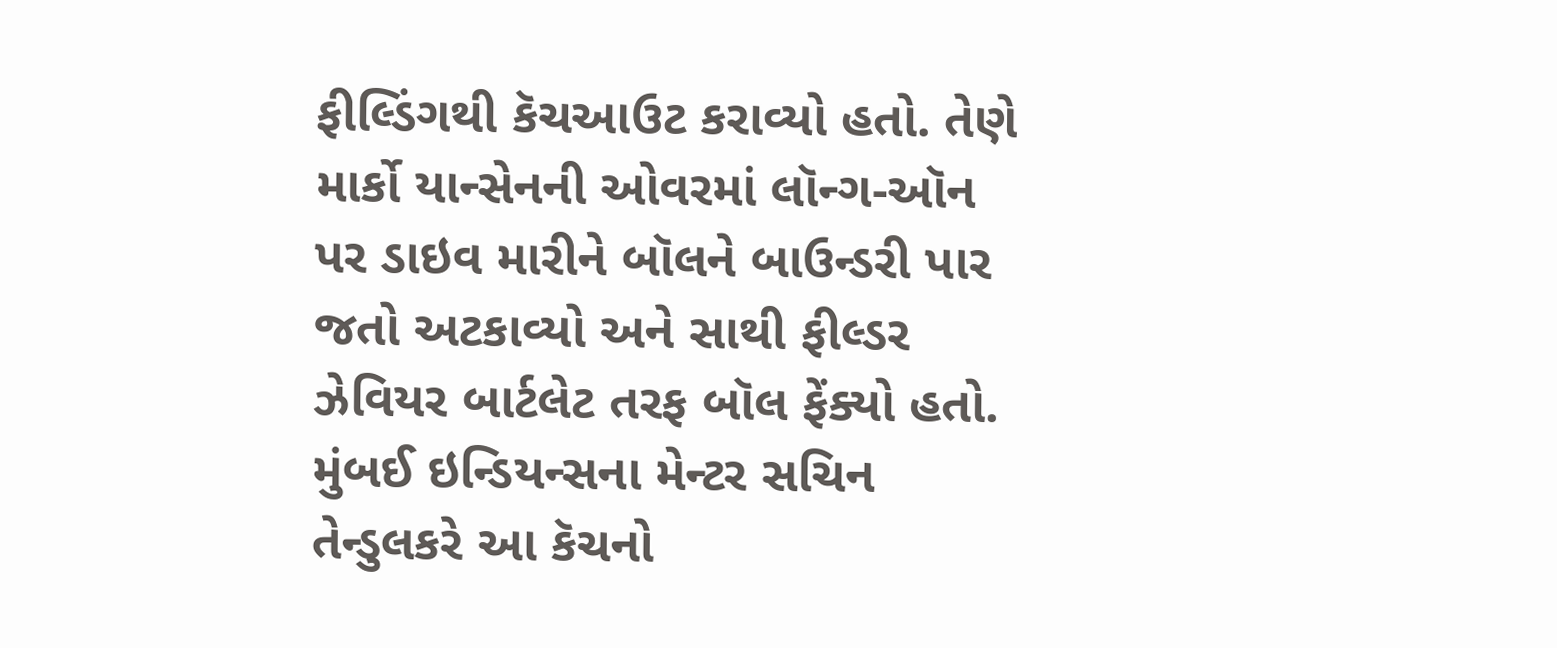ફીલ્ડિંગથી કૅચઆઉટ કરાવ્યો હતો. તેણે માર્કો યાન્સેનની ઓવરમાં લૉન્ગ-ઑન પર ડાઇવ મારીને બૉલને બાઉન્ડરી પાર જતો અટકાવ્યો અને સાથી ફીલ્ડર ઝેવિયર બાર્ટલેટ તરફ બૉલ ફેંક્યો હતો.
મુંબઈ ઇન્ડિયન્સના મેન્ટર સચિન તેન્ડુલકરે આ કૅચનો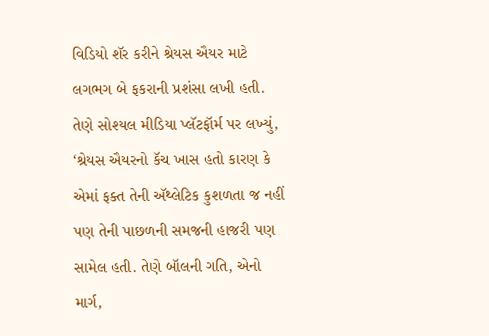વિડિયો શૅર કરીને શ્રેયસ ઐયર માટે લગભગ બે ફકરાની પ્રશંસા લખી હતી. તેણે સોશ્યલ મીડિયા પ્લૅટફૉર્મ પર લખ્યું, ‘શ્રેયસ ઐયરનો કૅચ ખાસ હતો કારણ કે એમાં ફક્ત તેની ઍથ્લેટિક કુશળતા જ નહીં પણ તેની પાછળની સમજની હાજરી પણ સામેલ હતી. તેણે બૉલની ગતિ, એનો માર્ગ,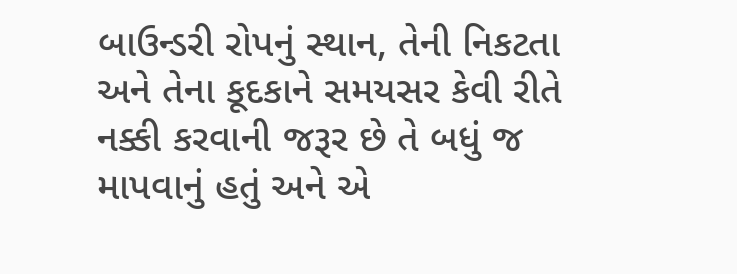બાઉન્ડરી રોપનું સ્થાન, તેની નિકટતા અને તેના કૂદકાને સમયસર કેવી રીતે નક્કી કરવાની જરૂર છે તે બધું જ માપવાનું હતું અને એ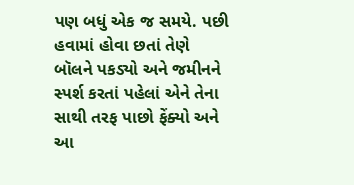પણ બધું એક જ સમયે. પછી હવામાં હોવા છતાં તેણે બૉલને પકડ્યો અને જમીનને સ્પર્શ કરતાં પહેલાં એને તેના સાથી તરફ પાછો ફેંક્યો અને આ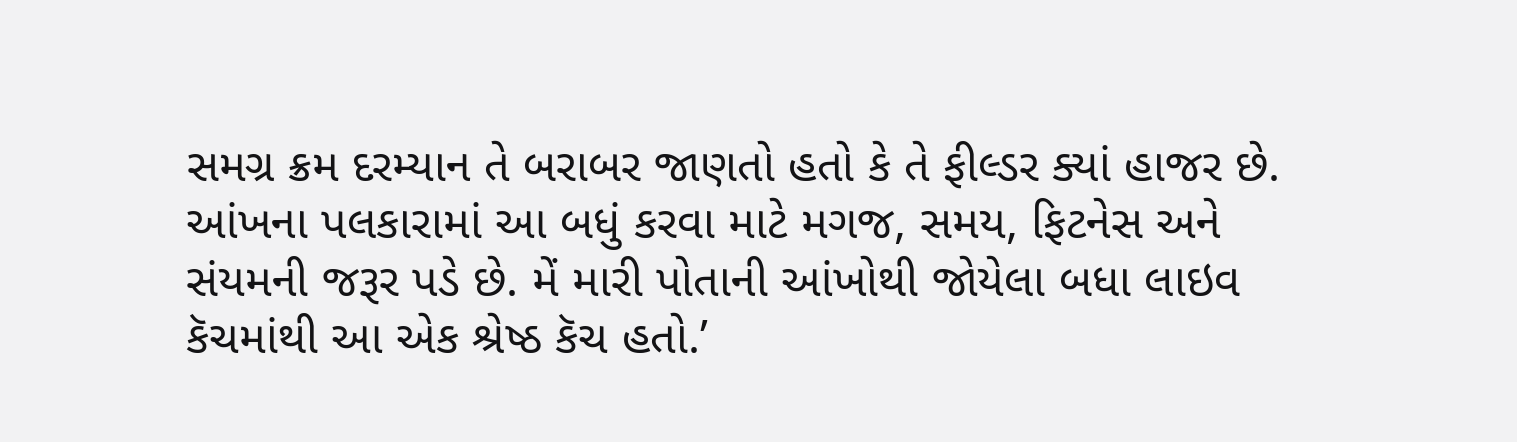સમગ્ર ક્રમ દરમ્યાન તે બરાબર જાણતો હતો કે તે ફીલ્ડર ક્યાં હાજર છે. આંખના પલકારામાં આ બધું કરવા માટે મગજ, સમય, ફિટનેસ અને સંયમની જરૂર પડે છે. મેં મારી પોતાની આંખોથી જોયેલા બધા લાઇવ કૅચમાંથી આ એક શ્રેષ્ઠ કૅચ હતો.’